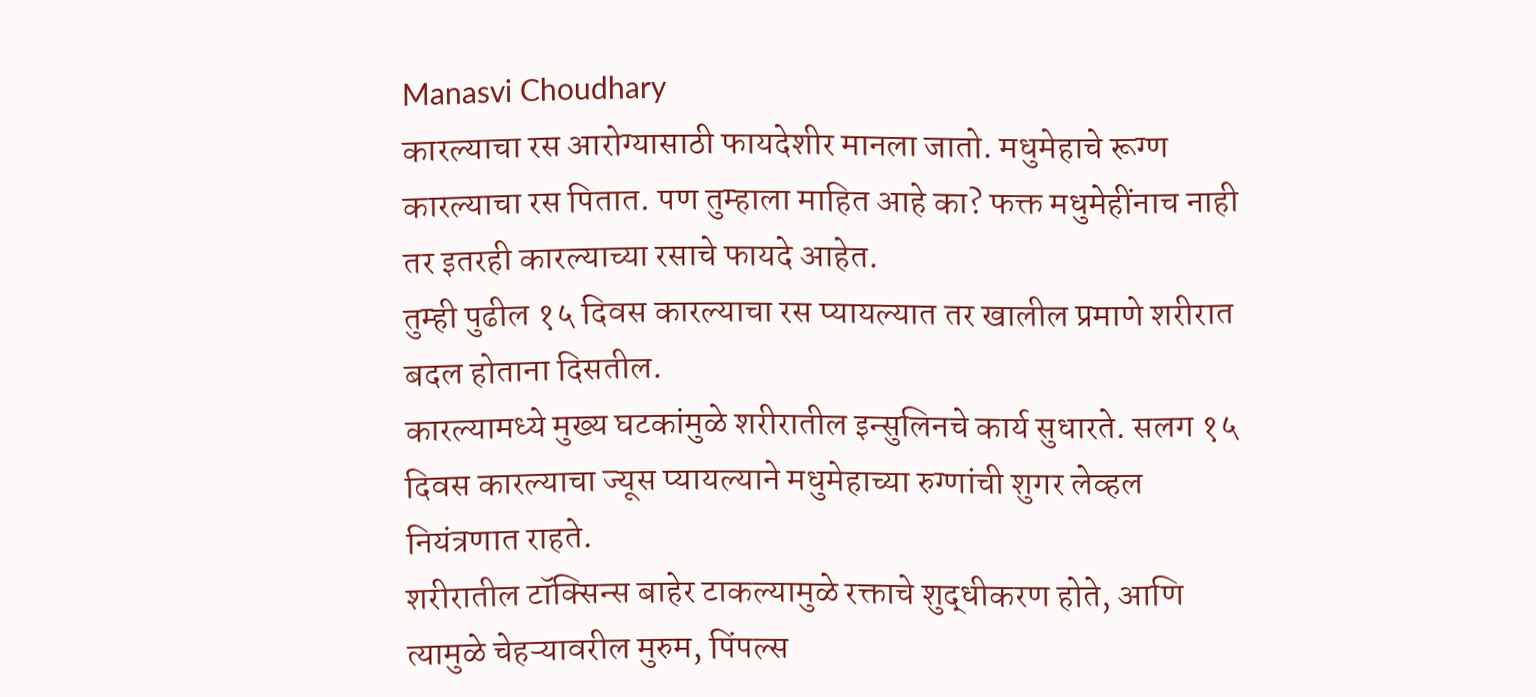Manasvi Choudhary
कारल्याचा रस आरोग्यासाठी फायदेशीर मानला जातो. मधुमेहाचे रूग्ण कारल्याचा रस पितात. पण तुम्हाला माहित आहे का? फक्त मधुमेहींनाच नाही तर इतरही कारल्याच्या रसाचे फायदे आहेत.
तुम्ही पुढील १५ दिवस कारल्याचा रस प्यायल्यात तर खालील प्रमाणे शरीरात बदल होताना दिसतील.
कारल्यामध्ये मुख्य घटकांमुळे शरीरातील इन्सुलिनचे कार्य सुधारते. सलग १५ दिवस कारल्याचा ज्यूस प्यायल्याने मधुमेहाच्या रुग्णांची शुगर लेव्हल नियंत्रणात राहते.
शरीरातील टॉक्सिन्स बाहेर टाकल्यामुळे रक्ताचे शुद्धीकरण होते, आणि त्यामुळे चेहऱ्यावरील मुरुम, पिंपल्स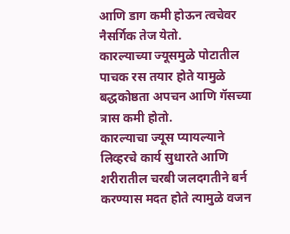आणि डाग कमी होऊन त्वचेवर नैसर्गिक तेज येतो.
कारल्याच्या ज्यूसमुळे पोटातील पाचक रस तयार होते यामुळे बद्धकोष्ठता अपचन आणि गॅसच्या त्रास कमी होतो.
कारल्याचा ज्यूस प्यायल्याने लिव्हरचे कार्य सुधारते आणि शरीरातील चरबी जलदगतीने बर्न करण्यास मदत होते त्यामुळे वजन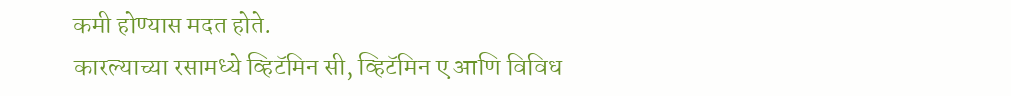कमी होण्यास मदत होते.
कारल्याच्या रसामध्ये व्हिटॅमिन सी, व्हिटॅमिन ए आणि विविध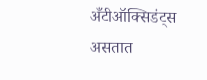अँटीऑक्सिडंट्स असतात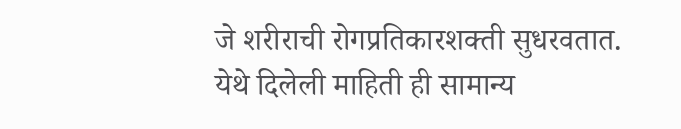जे शरीराची रोगप्रतिकारशक्ती सुधरवतात.
येथे दिलेली माहिती ही सामान्य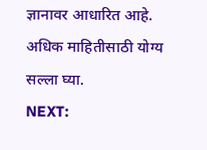ज्ञानावर आधारित आहे. अधिक माहितीसाठी योग्य सल्ला घ्या.
NEXT: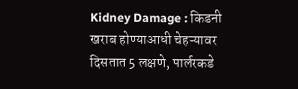Kidney Damage : किडनी खराब होण्याआधी चेहऱ्यावर दिसतात 5 लक्षणे, पार्लरकडे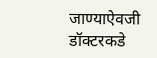जाण्याऐवजी डॉक्टरकडे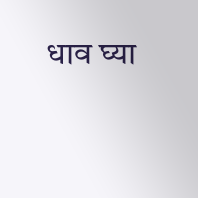धाव घ्या